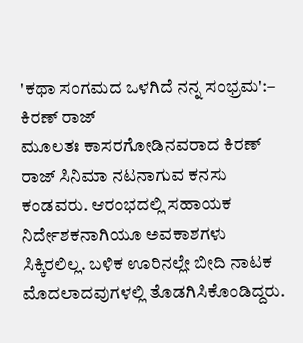'ಕಥಾ ಸಂಗಮದ ಒಳಗಿದೆ ನನ್ನ ಸಂಭ್ರಮ':– ಕಿರಣ್ ರಾಜ್
ಮೂಲತಃ ಕಾಸರಗೋಡಿನವರಾದ ಕಿರಣ್ ರಾಜ್ ಸಿನಿಮಾ ನಟನಾಗುವ ಕನಸು ಕಂಡವರು. ಆರಂಭದಲ್ಲಿ ಸಹಾಯಕ ನಿರ್ದೇಶಕನಾಗಿಯೂ ಅವಕಾಶಗಳು ಸಿಕ್ಕಿರಲಿಲ್ಲ. ಬಳಿಕ ಊರಿನಲ್ಲೇ ಬೀದಿ ನಾಟಕ ಮೊದಲಾದವುಗಳಲ್ಲಿ ತೊಡಗಿಸಿಕೊಂಡಿದ್ದರು.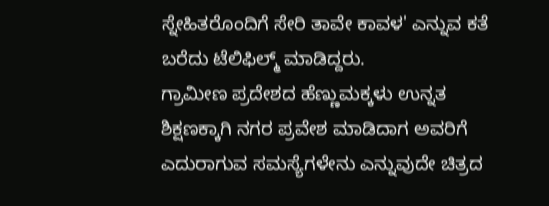ಸ್ನೇಹಿತರೊಂದಿಗೆ ಸೇರಿ ತಾವೇ ಕಾವಳ' ಎನ್ನುವ ಕತೆ ಬರೆದು ಟೆಲಿಫಿಲ್ಮ್ ಮಾಡಿದ್ದರು.
ಗ್ರಾಮೀಣ ಪ್ರದೇಶದ ಹೆಣ್ಣುಮಕ್ಕಳು ಉನ್ನತ ಶಿಕ್ಷಣಕ್ಕಾಗಿ ನಗರ ಪ್ರವೇಶ ಮಾಡಿದಾಗ ಅವರಿಗೆ ಎದುರಾಗುವ ಸಮಸ್ಯೆಗಳೇನು ಎನ್ನುವುದೇ ಚಿತ್ರದ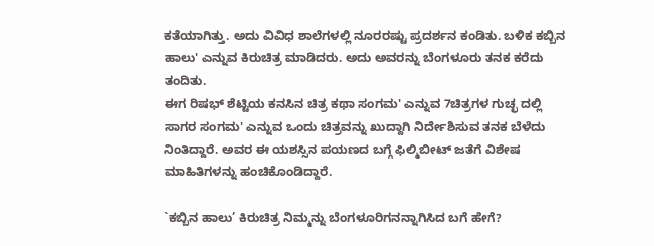ಕತೆಯಾಗಿತ್ತು. ಅದು ವಿವಿಧ ಶಾಲೆಗಳಲ್ಲಿ ನೂರರಷ್ಟು ಪ್ರದರ್ಶನ ಕಂಡಿತು. ಬಳಿಕ ಕಬ್ಬಿನ ಹಾಲು' ಎನ್ನುವ ಕಿರುಚಿತ್ರ ಮಾಡಿದರು. ಅದು ಅವರನ್ನು ಬೆಂಗಳೂರು ತನಕ ಕರೆದು ತಂದಿತು.
ಈಗ ರಿಷಭ್ ಶೆಟ್ಟಿಯ ಕನಸಿನ ಚಿತ್ರ ಕಥಾ ಸಂಗಮ' ಎನ್ನುವ 7ಚಿತ್ರಗಳ ಗುಚ್ಛ ದಲ್ಲಿ ಸಾಗರ ಸಂಗಮ' ಎನ್ನುವ ಒಂದು ಚಿತ್ರವನ್ನು ಖುದ್ದಾಗಿ ನಿರ್ದೇಶಿಸುವ ತನಕ ಬೆಳೆದು ನಿಂತಿದ್ದಾರೆ. ಅವರ ಈ ಯಶಸ್ಸಿನ ಪಯಣದ ಬಗ್ಗೆ ಫಿಲ್ಮಿಬೀಟ್ ಜತೆಗೆ ವಿಶೇಷ ಮಾಹಿತಿಗಳನ್ನು ಹಂಚಿಕೊಂಡಿದ್ದಾರೆ.

`ಕಬ್ಬಿನ ಹಾಲು’ ಕಿರುಚಿತ್ರ ನಿಮ್ಮನ್ನು ಬೆಂಗಳೂರಿಗನನ್ನಾಗಿಸಿದ ಬಗೆ ಹೇಗೆ?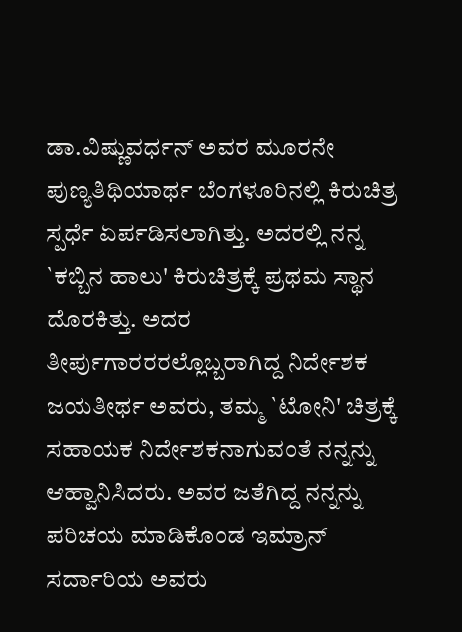ಡಾ.ವಿಷ್ಣುವರ್ಧನ್ ಅವರ ಮೂರನೇ ಪುಣ್ಯತಿಥಿಯಾರ್ಥ ಬೆಂಗಳೂರಿನಲ್ಲಿ ಕಿರುಚಿತ್ರ ಸ್ಪರ್ಧೆ ಏರ್ಪಡಿಸಲಾಗಿತ್ತು. ಅದರಲ್ಲಿ ನನ್ನ `ಕಬ್ಬಿನ ಹಾಲು' ಕಿರುಚಿತ್ರಕ್ಕೆ ಪ್ರಥಮ ಸ್ಥಾನ ದೊರಕಿತ್ತು. ಅದರ ತೀರ್ಪುಗಾರರರಲ್ಲೊಬ್ಬರಾಗಿದ್ದ ನಿರ್ದೇಶಕ ಜಯತೀರ್ಥ ಅವರು, ತಮ್ಮ `ಟೋನಿ' ಚಿತ್ರಕ್ಕೆ ಸಹಾಯಕ ನಿರ್ದೇಶಕನಾಗುವಂತೆ ನನ್ನನ್ನು ಆಹ್ವಾನಿಸಿದರು. ಅವರ ಜತೆಗಿದ್ದ ನನ್ನನ್ನು ಪರಿಚಯ ಮಾಡಿಕೊಂಡ ಇಮ್ರಾನ್ ಸರ್ದಾರಿಯ ಅವರು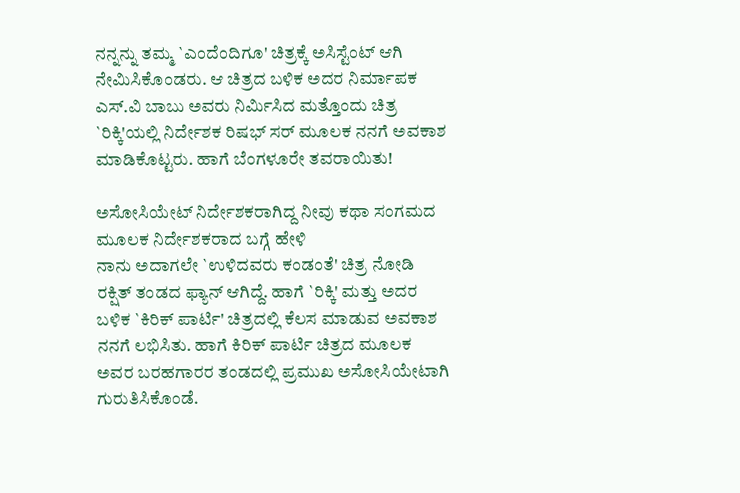ನನ್ನನ್ನು ತಮ್ಮ `ಎಂದೆಂದಿಗೂ' ಚಿತ್ರಕ್ಕೆ ಅಸಿಸ್ಟೆಂಟ್ ಆಗಿ ನೇಮಿಸಿಕೊಂಡರು. ಆ ಚಿತ್ರದ ಬಳಿಕ ಅದರ ನಿರ್ಮಾಪಕ ಎಸ್.ವಿ ಬಾಬು ಅವರು ನಿರ್ಮಿಸಿದ ಮತ್ತೊಂದು ಚಿತ್ರ `ರಿಕ್ಕಿ'ಯಲ್ಲಿ ನಿರ್ದೇಶಕ ರಿಷಭ್ ಸರ್ ಮೂಲಕ ನನಗೆ ಅವಕಾಶ ಮಾಡಿಕೊಟ್ಟರು. ಹಾಗೆ ಬೆಂಗಳೂರೇ ತವರಾಯಿತು!

ಅಸೋಸಿಯೇಟ್ ನಿರ್ದೇಶಕರಾಗಿದ್ದ ನೀವು ಕಥಾ ಸಂಗಮದ ಮೂಲಕ ನಿರ್ದೇಶಕರಾದ ಬಗ್ಗೆ ಹೇಳಿ
ನಾನು ಅದಾಗಲೇ `ಉಳಿದವರು ಕಂಡಂತೆ' ಚಿತ್ರ ನೋಡಿ ರಕ್ಷಿತ್ ತಂಡದ ಫ್ಯಾನ್ ಆಗಿದ್ದೆ. ಹಾಗೆ `ರಿಕ್ಕಿ' ಮತ್ತು ಅದರ ಬಳಿಕ `ಕಿರಿಕ್ ಪಾರ್ಟಿ' ಚಿತ್ರದಲ್ಲಿ ಕೆಲಸ ಮಾಡುವ ಅವಕಾಶ ನನಗೆ ಲಭಿಸಿತು. ಹಾಗೆ ಕಿರಿಕ್ ಪಾರ್ಟಿ ಚಿತ್ರದ ಮೂಲಕ ಅವರ ಬರಹಗಾರರ ತಂಡದಲ್ಲಿ ಪ್ರಮುಖ ಅಸೋಸಿಯೇಟಾಗಿ ಗುರುತಿಸಿಕೊಂಡೆ.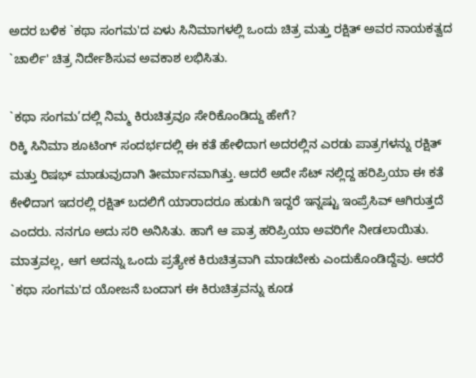ಅದರ ಬಳಿಕ `ಕಥಾ ಸಂಗಮ'ದ ಏಳು ಸಿನಿಮಾಗಳಲ್ಲಿ ಒಂದು ಚಿತ್ರ ಮತ್ತು ರಕ್ಷಿತ್ ಅವರ ನಾಯಕತ್ವದ `ಚಾರ್ಲಿ' ಚಿತ್ರ ನಿರ್ದೇಶಿಸುವ ಅವಕಾಶ ಲಭಿಸಿತು.

`ಕಥಾ ಸಂಗಮ’ದಲ್ಲಿ ನಿಮ್ಮ ಕಿರುಚಿತ್ರವೂ ಸೇರಿಕೊಂಡಿದ್ದು ಹೇಗೆ?
ರಿಕ್ಕಿ ಸಿನಿಮಾ ಶೂಟಿಂಗ್ ಸಂದರ್ಭದಲ್ಲಿ ಈ ಕತೆ ಹೇಳಿದಾಗ ಅದರಲ್ಲಿನ ಎರಡು ಪಾತ್ರಗಳನ್ನು ರಕ್ಷಿತ್ ಮತ್ತು ರಿಷಭ್ ಮಾಡುವುದಾಗಿ ತೀರ್ಮಾನವಾಗಿತ್ತು. ಆದರೆ ಅದೇ ಸೆಟ್ ನಲ್ಲಿದ್ದ ಹರಿಪ್ರಿಯಾ ಈ ಕತೆ ಕೇಳಿದಾಗ ಇದರಲ್ಲಿ ರಕ್ಷಿತ್ ಬದಲಿಗೆ ಯಾರಾದರೂ ಹುಡುಗಿ ಇದ್ದರೆ ಇನ್ನಷ್ಟು ಇಂಪ್ರೆಸಿವ್ ಆಗಿರುತ್ತದೆ ಎಂದರು. ನನಗೂ ಅದು ಸರಿ ಅನಿಸಿತು. ಹಾಗೆ ಆ ಪಾತ್ರ ಹರಿಪ್ರಿಯಾ ಅವರಿಗೇ ನೀಡಲಾಯಿತು. ಮಾತ್ರವಲ್ಲ, ಆಗ ಅದನ್ನು ಒಂದು ಪ್ರತ್ಯೇಕ ಕಿರುಚಿತ್ರವಾಗಿ ಮಾಡಬೇಕು ಎಂದುಕೊಂಡಿದ್ದೆವು. ಆದರೆ `ಕಥಾ ಸಂಗಮ'ದ ಯೋಜನೆ ಬಂದಾಗ ಈ ಕಿರುಚಿತ್ರವನ್ನು ಕೂಡ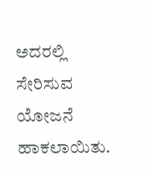ಅದರಲ್ಲಿ ಸೇರಿಸುವ ಯೋಜನೆ ಹಾಕಲಾಯಿತು.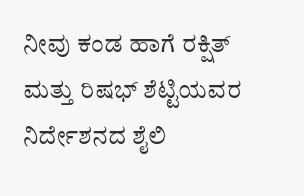ನೀವು ಕಂಡ ಹಾಗೆ ರಕ್ಷಿತ್ ಮತ್ತು ರಿಷಭ್ ಶೆಟ್ಟಿಯವರ ನಿರ್ದೇಶನದ ಶೈಲಿ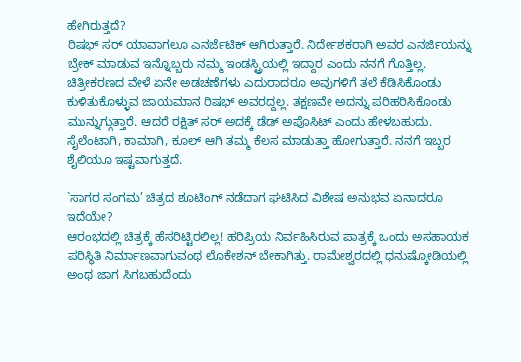ಹೇಗಿರುತ್ತದೆ?
ರಿಷಭ್ ಸರ್ ಯಾವಾಗಲೂ ಎನರ್ಜೆಟಿಕ್ ಆಗಿರುತ್ತಾರೆ. ನಿರ್ದೇಶಕರಾಗಿ ಅವರ ಎನರ್ಜಿಯನ್ನು ಬ್ರೇಕ್ ಮಾಡುವ ಇನ್ನೊಬ್ಬರು ನಮ್ಮ ಇಂಡಸ್ಟ್ರಿಯಲ್ಲಿ ಇದ್ದಾರ ಎಂದು ನನಗೆ ಗೊತ್ತಿಲ್ಲ. ಚಿತ್ರೀಕರಣದ ವೇಳೆ ಏನೇ ಅಡಚಣೆಗಳು ಎದುರಾದರೂ ಅವುಗಳಿಗೆ ತಲೆ ಕೆಡಿಸಿಕೊಂಡು ಕುಳಿತುಕೊಳ್ಳುವ ಜಾಯಮಾನ ರಿಷಭ್ ಅವರದ್ದಲ್ಲ. ತಕ್ಷಣವೇ ಅದನ್ನು ಪರಿಹರಿಸಿಕೊಂಡು ಮುನ್ನುಗ್ಗುತ್ತಾರೆ. ಆದರೆ ರಕ್ಷಿತ್ ಸರ್ ಅದಕ್ಕೆ ಡೆಡ್ ಅಪೊಸಿಟ್ ಎಂದು ಹೇಳಬಹುದು. ಸೈಲೆಂಟಾಗಿ, ಕಾಮಾಗಿ, ಕೂಲ್ ಆಗಿ ತಮ್ಮ ಕೆಲಸ ಮಾಡುತ್ತಾ ಹೋಗುತ್ತಾರೆ. ನನಗೆ ಇಬ್ಬರ ಶೈಲಿಯೂ ಇಷ್ಟವಾಗುತ್ತದೆ.

`ಸಾಗರ ಸಂಗಮ’ ಚಿತ್ರದ ಶೂಟಿಂಗ್ ನಡೆದಾಗ ಘಟಿಸಿದ ವಿಶೇಷ ಅನುಭವ ಏನಾದರೂ ಇದೆಯೇ?
ಆರಂಭದಲ್ಲಿ ಚಿತ್ರಕ್ಕೆ ಹೆಸರಿಟ್ಟಿರಲಿಲ್ಲ! ಹರಿಪ್ರಿಯ ನಿರ್ವಹಿಸಿರುವ ಪಾತ್ರಕ್ಕೆ ಒಂದು ಅಸಹಾಯಕ ಪರಿಸ್ಥಿತಿ ನಿರ್ಮಾಣವಾಗುವಂಥ ಲೊಕೇಶನ್ ಬೇಕಾಗಿತ್ತು. ರಾಮೇಶ್ವರದಲ್ಲಿ ಧನುಷ್ಕೋಡಿಯಲ್ಲಿ ಅಂಥ ಜಾಗ ಸಿಗಬಹುದೆಂದು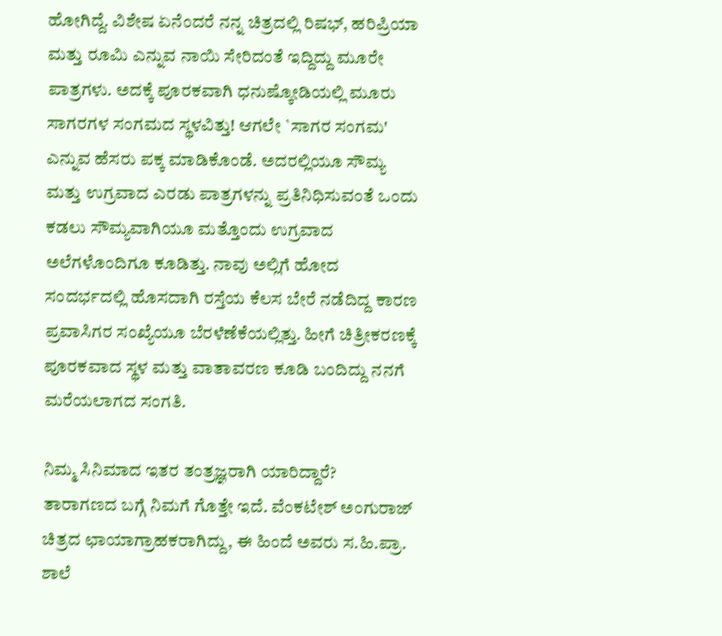ಹೋಗಿದ್ದೆ. ವಿಶೇಷ ಏನೆಂದರೆ ನನ್ನ ಚಿತ್ರದಲ್ಲಿ ರಿಷಭ್, ಹರಿಪ್ರಿಯಾ ಮತ್ತು ರೂಮಿ ಎನ್ನುವ ನಾಯಿ ಸೇರಿದಂತೆ ಇದ್ದಿದ್ದು ಮೂರೇ ಪಾತ್ರಗಳು. ಅದಕ್ಕೆ ಪೂರಕವಾಗಿ ಧನುಷ್ಕೋಡಿಯಲ್ಲಿ ಮೂರು ಸಾಗರಗಳ ಸಂಗಮದ ಸ್ಥಳವಿತ್ತು! ಆಗಲೇ `ಸಾಗರ ಸಂಗಮ' ಎನ್ನುವ ಹೆಸರು ಪಕ್ಕ ಮಾಡಿಕೊಂಡೆ. ಅದರಲ್ಲಿಯೂ ಸೌಮ್ಯ ಮತ್ತು ಉಗ್ರವಾದ ಎರಡು ಪಾತ್ರಗಳನ್ನು ಪ್ರತಿನಿಧಿಸುವಂತೆ ಒಂದು ಕಡಲು ಸೌಮ್ಯವಾಗಿಯೂ ಮತ್ತೊಂದು ಉಗ್ರವಾದ ಅಲೆಗಳೊಂದಿಗೂ ಕೂಡಿತ್ತು. ನಾವು ಅಲ್ಲಿಗೆ ಹೋದ ಸಂದರ್ಭದಲ್ಲಿ ಹೊಸದಾಗಿ ರಸ್ತೆಯ ಕೆಲಸ ಬೇರೆ ನಡೆದಿದ್ದ ಕಾರಣ ಪ್ರವಾಸಿಗರ ಸಂಖ್ಯೆಯೂ ಬೆರಳೆಣೆಕೆಯಲ್ಲಿತ್ತು. ಹೀಗೆ ಚಿತ್ರೀಕರಣಕ್ಕೆ ಪೂರಕವಾದ ಸ್ಥಳ ಮತ್ತು ವಾತಾವರಣ ಕೂಡಿ ಬಂದಿದ್ದು ನನಗೆ ಮರೆಯಲಾಗದ ಸಂಗತಿ.

ನಿಮ್ಮ ಸಿನಿಮಾದ ಇತರ ತಂತ್ರಜ್ಞರಾಗಿ ಯಾರಿದ್ದಾರೆ?
ತಾರಾಗಣದ ಬಗ್ಗೆ ನಿಮಗೆ ಗೊತ್ತೇ ಇದೆ. ವೆಂಕಟೇಶ್ ಅಂಗುರಾಜ್ ಚಿತ್ರದ ಛಾಯಾಗ್ರಾಹಕರಾಗಿದ್ದು, ಈ ಹಿಂದೆ ಅವರು ಸ.ಹಿ.ಪ್ರಾ. ಶಾಲೆ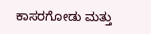ಕಾಸರಗೋಡು ಮತ್ತು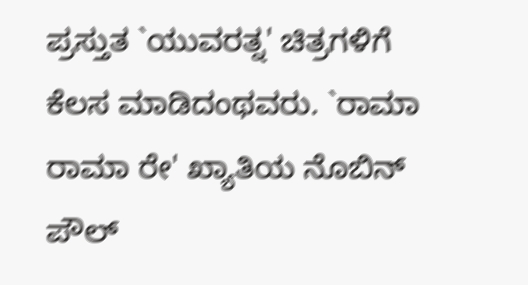ಪ್ರಸ್ತುತ `ಯುವರತ್ನ' ಚಿತ್ರಗಳಿಗೆ ಕೆಲಸ ಮಾಡಿದಂಥವರು. `ರಾಮಾ ರಾಮಾ ರೇ' ಖ್ಯಾತಿಯ ನೊಬಿನ್ ಪೌಲ್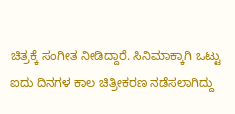ಚಿತ್ರಕ್ಕೆ ಸಂಗೀತ ನೀಡಿದ್ದಾರೆ. ಸಿನಿಮಾಕ್ಕಾಗಿ ಒಟ್ಟು ಐದು ದಿನಗಳ ಕಾಲ ಚಿತ್ರೀಕರಣ ನಡೆಸಲಾಗಿದ್ದು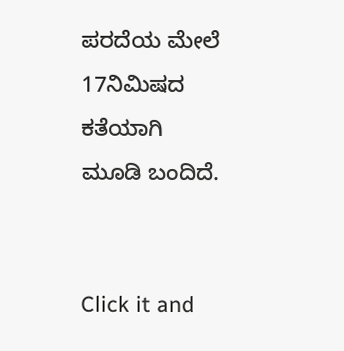ಪರದೆಯ ಮೇಲೆ 17ನಿಮಿಷದ ಕತೆಯಾಗಿ ಮೂಡಿ ಬಂದಿದೆ.


Click it and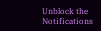Unblock the Notifications